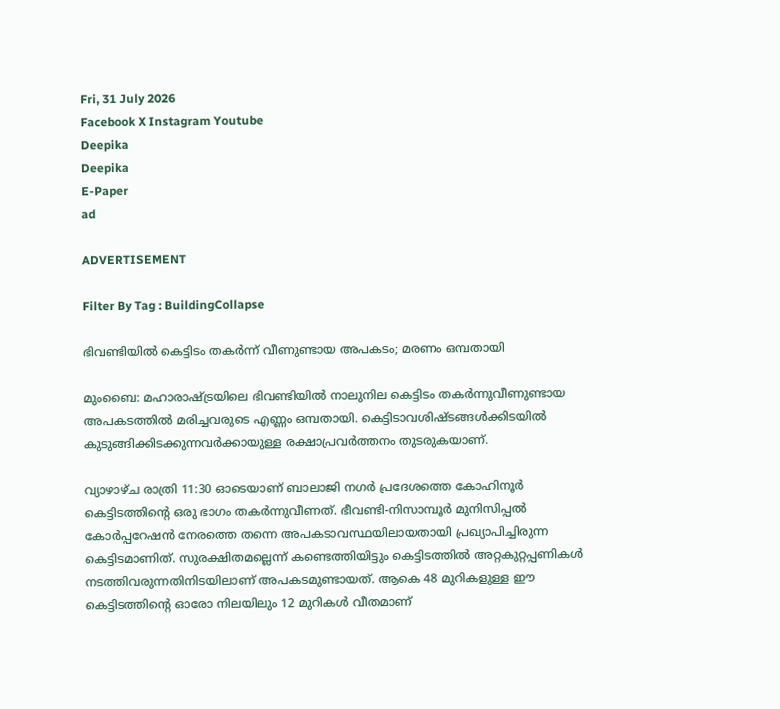Fri, 31 July 2026
Facebook X Instagram Youtube
Deepika
Deepika
E-Paper
ad

ADVERTISEMENT

Filter By Tag : BuildingCollapse

ഭിവണ്ടിയിൽ കെട്ടിടം തകർന്ന് വീണുണ്ടായ അപകടം; മരണം ഒമ്പതായി

മുംബൈ: മഹാരാഷ്ട്രയിലെ ഭിവണ്ടിയിൽ നാലുനില കെട്ടിടം തകർന്നുവീണുണ്ടായ അപകടത്തിൽ മരിച്ചവരുടെ എണ്ണം ഒമ്പതായി. കെട്ടിടാവശിഷ്ടങ്ങൾക്കിടയിൽ കുടുങ്ങിക്കിടക്കുന്നവർക്കായുള്ള രക്ഷാപ്രവർത്തനം തുടരുകയാണ്.

വ്യാഴാഴ്ച രാത്രി 11:30 ഓടെയാണ് ബാലാജി നഗർ പ്രദേശത്തെ കോഹിനൂർ കെട്ടിടത്തിന്‍റെ ഒരു ഭാഗം തകർന്നുവീണത്. ഭീവണ്ടി-നിസാമ്പൂർ മുനിസിപ്പൽ കോർപ്പറേഷൻ നേരത്തെ തന്നെ അപകടാവസ്ഥയിലായതായി പ്രഖ്യാപിച്ചിരുന്ന കെട്ടിടമാണിത്. സുരക്ഷിതമല്ലെന്ന് കണ്ടെത്തിയിട്ടും കെട്ടിടത്തിൽ അറ്റകുറ്റപ്പണികൾ നടത്തിവരുന്നതിനിടയിലാണ് അപകടമുണ്ടായത്. ആകെ 48 മുറികളുള്ള ഈ കെട്ടിടത്തിന്‍റെ ഓരോ നിലയിലും 12 മുറികൾ വീതമാണ്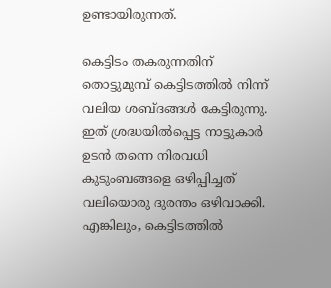ഉണ്ടായിരുന്നത്.

കെട്ടിടം തകരുന്നതിന് തൊട്ടുമുമ്പ് കെട്ടിടത്തിൽ നിന്ന് വലിയ ശബ്ദങ്ങൾ കേട്ടിരുന്നു. ഇത് ശ്രദ്ധയിൽപ്പെട്ട നാട്ടുകാർ ഉടൻ തന്നെ നിരവധി കുടുംബങ്ങളെ ഒഴിപ്പിച്ചത് വലിയൊരു ദുരന്തം ഒഴിവാക്കി. എങ്കിലും, കെട്ടിടത്തിൽ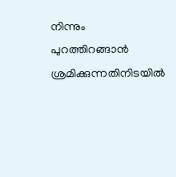നിന്നും പുറത്തിറങ്ങാൻ ശ്രമിക്കുന്നതിനിടയിൽ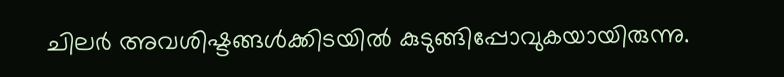ചിലർ അവശിഷ്ടങ്ങൾക്കിടയിൽ കുടുങ്ങിപ്പോവുകയായിരുന്നു.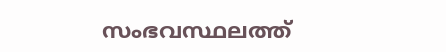സംഭവസ്ഥലത്ത്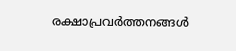രക്ഷാപ്രവർത്തനങ്ങൾ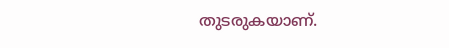തുടരുകയാണ്.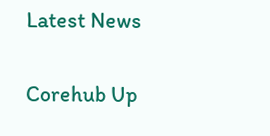Latest News

Corehub Up